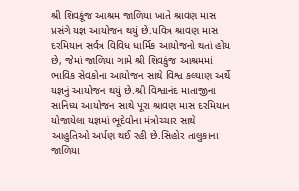શ્રી શિવકૂંજ આશ્રમ જાળિયા ખાતે શ્રાવણ માસ પ્રસંગે યજ્ઞ આયોજન થયું છે.પવિત્ર શ્રાવણ માસ દરમિયાન સર્વત્ર વિવિધ ધાર્મિક આયોજનો થતાં હોય છે, જેમાં જાળિયા ગામે શ્રી શિવકુંજ આશ્રમમાં ભાવિક સેવકોના આયોજન સાથે વિશ્વ કલ્યાણ અર્થે યજ્ઞનું આયોજન થયું છે.શ્રી વિશ્વાનંદ માતાજીના સાનિધ્ય આયોજન સાથે પૂરા શ્રાવણ માસ દરમિયાન યોજાયેલા યજ્ઞમાં ભૂદેવોના મંત્રોચ્ચાર સાથે આહુતિઓ અર્પણ થઈ રહી છે.સિહોર તાલુકાના જાળિયા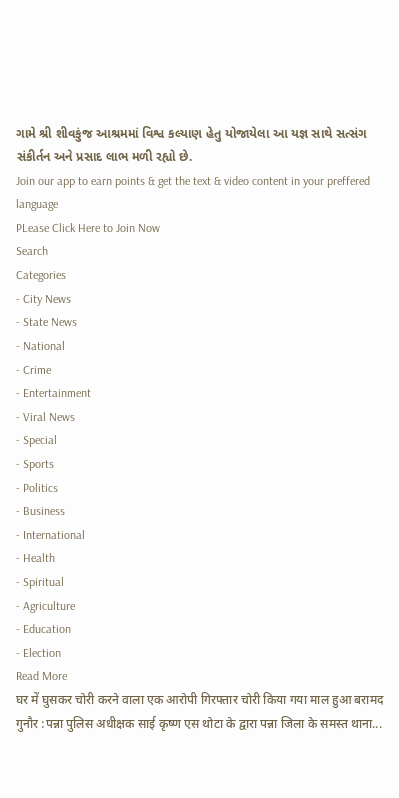ગામે શ્રી શીવકુંજ આશ્રમમાં વિશ્વ કલ્યાણ હેતુ યોજાયેલા આ યજ્ઞ સાથે સત્સંગ સંકીર્તન અને પ્રસાદ લાભ મળી રહ્યો છે.
Join our app to earn points & get the text & video content in your preffered language
PLease Click Here to Join Now
Search
Categories
- City News
- State News
- National
- Crime
- Entertainment
- Viral News
- Special
- Sports
- Politics
- Business
- International
- Health
- Spiritual
- Agriculture
- Education
- Election
Read More
घर में घुसकर चोरी करने वाला एक आरोपी गिरफ्तार चोरी किया गया माल हुआ बरामद
गुनौर :पन्ना पुलिस अधीक्षक साई कृष्ण एस थोटा के द्वारा पन्ना जिला के समस्त थाना...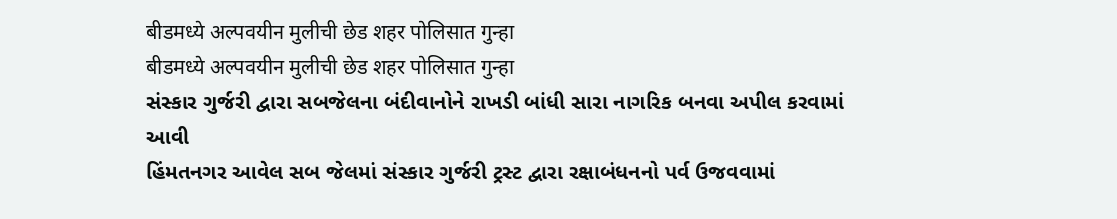बीडमध्ये अल्पवयीन मुलीची छेड शहर पोलिसात गुन्हा
बीडमध्ये अल्पवयीन मुलीची छेड शहर पोलिसात गुन्हा
સંસ્કાર ગુર્જરી દ્વારા સબજેલના બંદીવાનોને રાખડી બાંધી સારા નાગરિક બનવા અપીલ કરવામાં આવી
હિંમતનગર આવેલ સબ જેલમાં સંસ્કાર ગુર્જરી ટ્રસ્ટ દ્વારા રક્ષાબંધનનો પર્વ ઉજવવામાં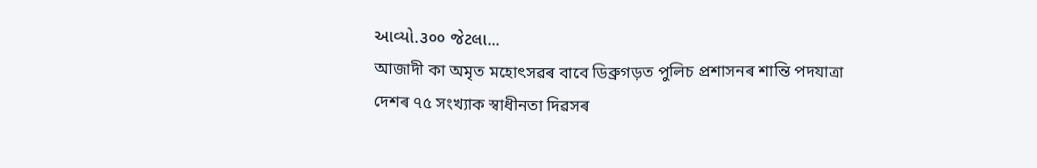આવ્યો.૩૦૦ જેટલા...
আজাদী কা অমৃত মহোৎসৱৰ বাবে ডিব্ৰুগড়ত পুলিচ প্ৰশাসনৰ শান্তি পদযাত্ৰা
দেশৰ ৭৫ সংখ্যাক স্বাধীনতা দিৱসৰ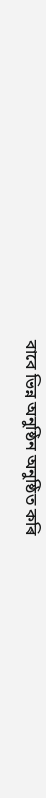বাবে ভিন্ন অনুষ্ঠিন অনুষ্ঠিত কৰি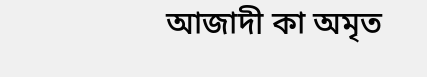আজাদী কা অমৃত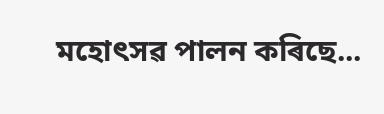মহোৎসৱ পালন কৰিছে...